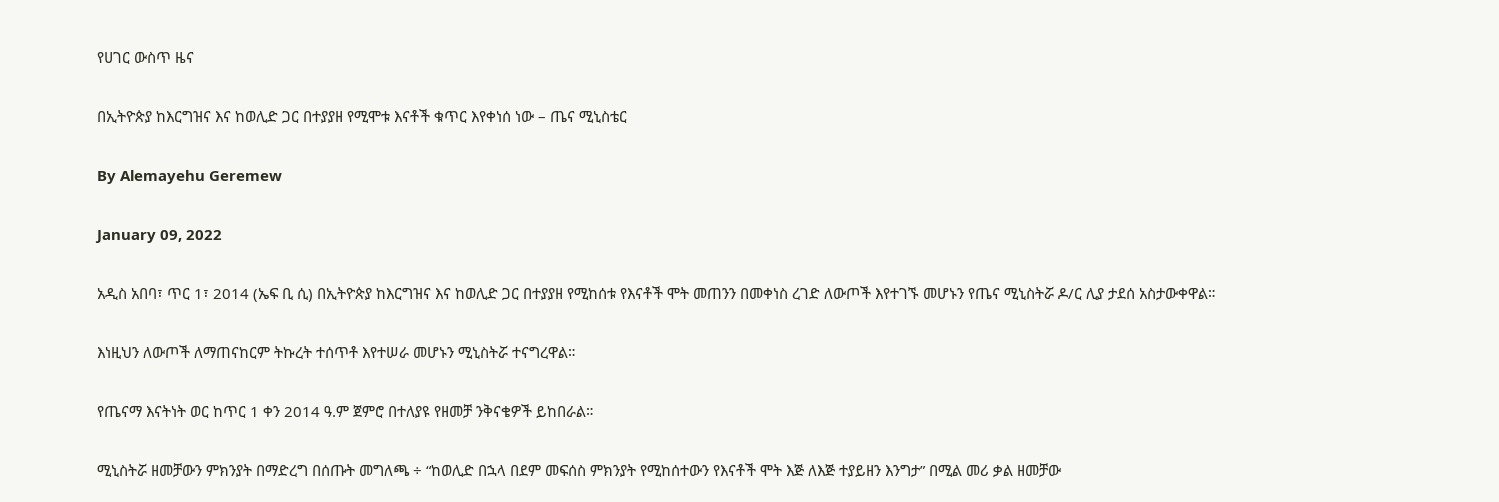የሀገር ውስጥ ዜና

በኢትዮጵያ ከእርግዝና እና ከወሊድ ጋር በተያያዘ የሚሞቱ እናቶች ቁጥር እየቀነሰ ነው – ጤና ሚኒስቴር

By Alemayehu Geremew

January 09, 2022

አዲስ አበባ፣ ጥር 1፣ 2014 (ኤፍ ቢ ሲ) በኢትዮጵያ ከእርግዝና እና ከወሊድ ጋር በተያያዘ የሚከሰቱ የእናቶች ሞት መጠንን በመቀነስ ረገድ ለውጦች እየተገኙ መሆኑን የጤና ሚኒስትሯ ዶ/ር ሊያ ታደሰ አስታውቀዋል።

እነዚህን ለውጦች ለማጠናከርም ትኩረት ተሰጥቶ እየተሠራ መሆኑን ሚኒስትሯ ተናግረዋል።

የጤናማ እናትነት ወር ከጥር 1 ቀን 2014 ዓ.ም ጀምሮ በተለያዩ የዘመቻ ንቅናቄዎች ይከበራል።

ሚኒስትሯ ዘመቻውን ምክንያት በማድረግ በሰጡት መግለጫ ÷ “ከወሊድ በኋላ በደም መፍሰስ ምክንያት የሚከሰተውን የእናቶች ሞት እጅ ለእጅ ተያይዘን እንግታ” በሚል መሪ ቃል ዘመቻው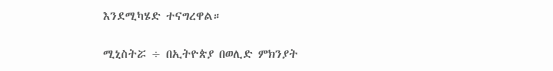እንደሚካሄድ ተናግረዋል።

ሚኒስትሯ ÷ በኢትዮጵያ በወሊድ ምክንያት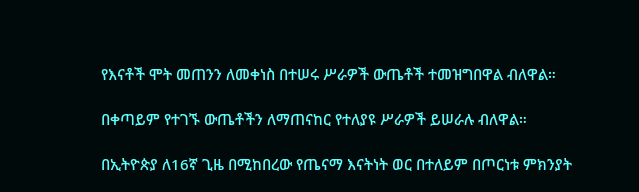የእናቶች ሞት መጠንን ለመቀነስ በተሠሩ ሥራዎች ውጤቶች ተመዝግበዋል ብለዋል።

በቀጣይም የተገኙ ውጤቶችን ለማጠናከር የተለያዩ ሥራዎች ይሠራሉ ብለዋል።

በኢትዮጵያ ለ16ኛ ጊዜ በሚከበረው የጤናማ እናትነት ወር በተለይም በጦርነቱ ምክንያት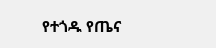የተጎዱ የጤና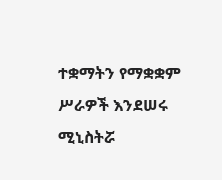ተቋማትን የማቋቋም ሥራዎች እንደሠሩ ሚኒስትሯ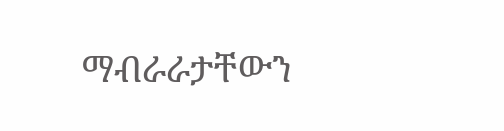ማብራራታቸውን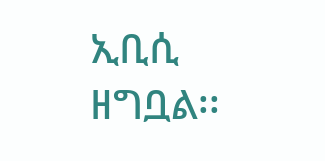ኢቢሲ ዘግቧል፡፡